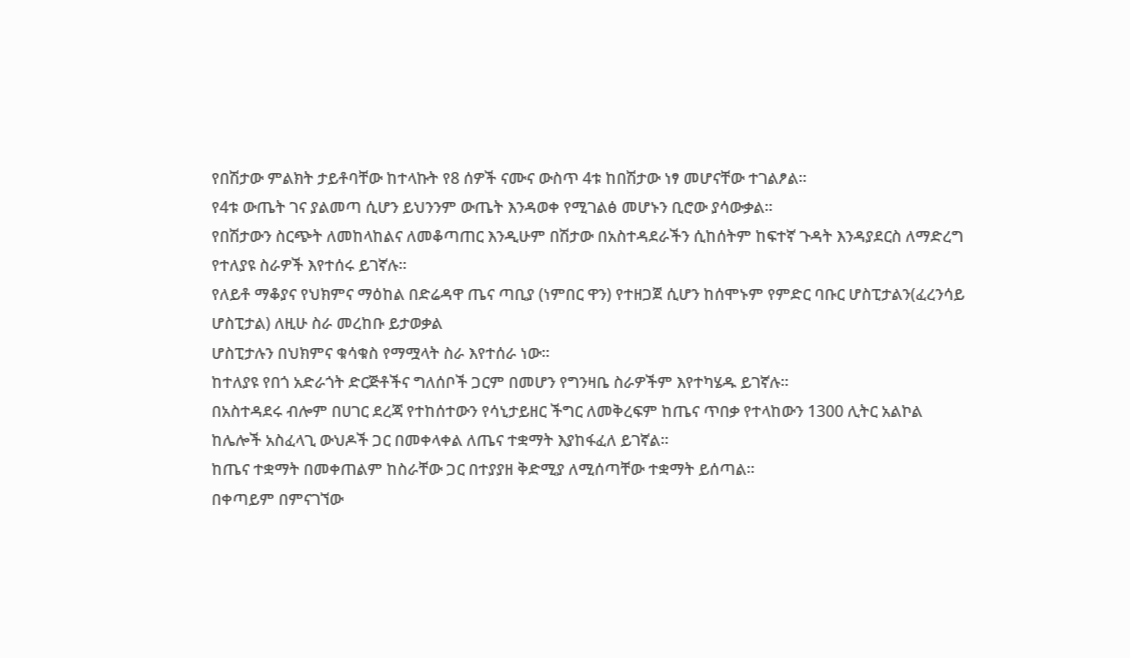የበሽታው ምልክት ታይቶባቸው ከተላኩት የ8 ሰዎች ናሙና ውስጥ 4ቱ ከበሽታው ነፃ መሆናቸው ተገልፆል።
የ4ቱ ውጤት ገና ያልመጣ ሲሆን ይህንንም ውጤት እንዳወቀ የሚገልፅ መሆኑን ቢሮው ያሳውቃል።
የበሽታውን ስርጭት ለመከላከልና ለመቆጣጠር እንዲሁም በሽታው በአስተዳደራችን ሲከሰትም ከፍተኛ ጉዳት እንዳያደርስ ለማድረግ የተለያዩ ስራዎች እየተሰሩ ይገኛሉ።
የለይቶ ማቆያና የህክምና ማዕከል በድሬዳዋ ጤና ጣቢያ (ነምበር ዋን) የተዘጋጀ ሲሆን ከሰሞኑም የምድር ባቡር ሆስፒታልን(ፈረንሳይ ሆስፒታል) ለዚሁ ስራ መረከቡ ይታወቃል
ሆስፒታሉን በህክምና ቁሳቁስ የማሟላት ስራ እየተሰራ ነው።
ከተለያዩ የበጎ አድራጎት ድርጅቶችና ግለሰቦች ጋርም በመሆን የግንዛቤ ስራዎችም እየተካሄዱ ይገኛሉ።
በአስተዳደሩ ብሎም በሀገር ደረጃ የተከሰተውን የሳኒታይዘር ችግር ለመቅረፍም ከጤና ጥበቃ የተላከውን 1300 ሊትር አልኮል ከሌሎች አስፈላጊ ውህዶች ጋር በመቀላቀል ለጤና ተቋማት እያከፋፈለ ይገኛል።
ከጤና ተቋማት በመቀጠልም ከስራቸው ጋር በተያያዘ ቅድሚያ ለሚሰጣቸው ተቋማት ይሰጣል።
በቀጣይም በምናገኘው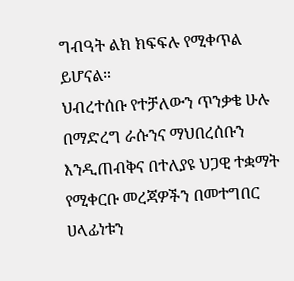ግብዓት ልክ ክፍፍሉ የሚቀጥል ይሆናል።
ህብረተሰቡ የተቻለውን ጥንቃቄ ሁሉ በማድረግ ራሱንና ማህበረሰቡን እንዲጠብቅና በተለያዩ ህጋዊ ተቋማት የሚቀርቡ መረጃዎችን በመተግበር ሀላፊነቱን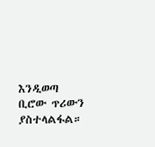እንዲወጣ ቢሮው ጥሪውን ያስተላልፋል።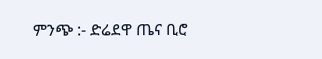ምንጭ :- ድሬደዋ ጤና ቢሮ